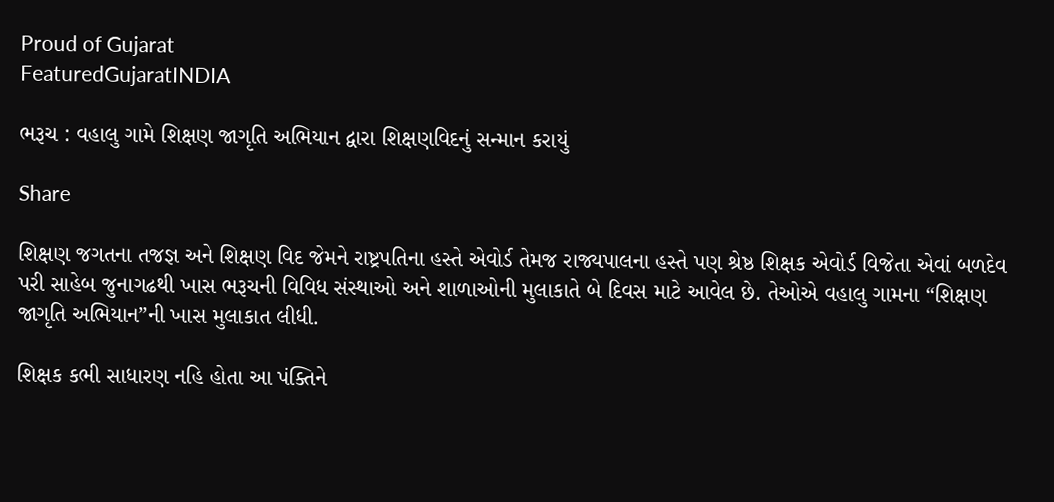Proud of Gujarat
FeaturedGujaratINDIA

ભરૂચ : વહાલુ ગામે શિક્ષણ જાગૃતિ અભિયાન દ્વારા શિક્ષણવિદનું સન્માન કરાયું

Share

શિક્ષણ જગતના તજજ્ઞ અને શિક્ષણ વિદ જેમને રાષ્ટ્રપતિના હસ્તે એવોર્ડ તેમજ રાજ્યપાલના હસ્તે પણ શ્રેષ્ઠ શિક્ષક એવોર્ડ વિજેતા એવાં બળદેવ પરી સાહેબ જુનાગઢથી ખાસ ભરૂચની વિવિધ સંસ્થાઓ અને શાળાઓની મુલાકાતે બે દિવસ માટે આવેલ છે. તેઓએ વહાલુ ગામના “શિક્ષણ જાગૃતિ અભિયાન”ની ખાસ મુલાકાત લીધી.

શિક્ષક કભી સાધારણ નહિ હોતા આ પંક્તિને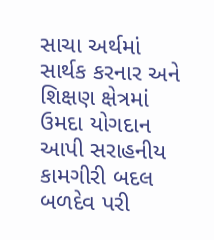સાચા અર્થમાં સાર્થક કરનાર અને શિક્ષણ ક્ષેત્રમાં ઉમદા યોગદાન આપી સરાહનીય કામગીરી બદલ બળદેવ પરી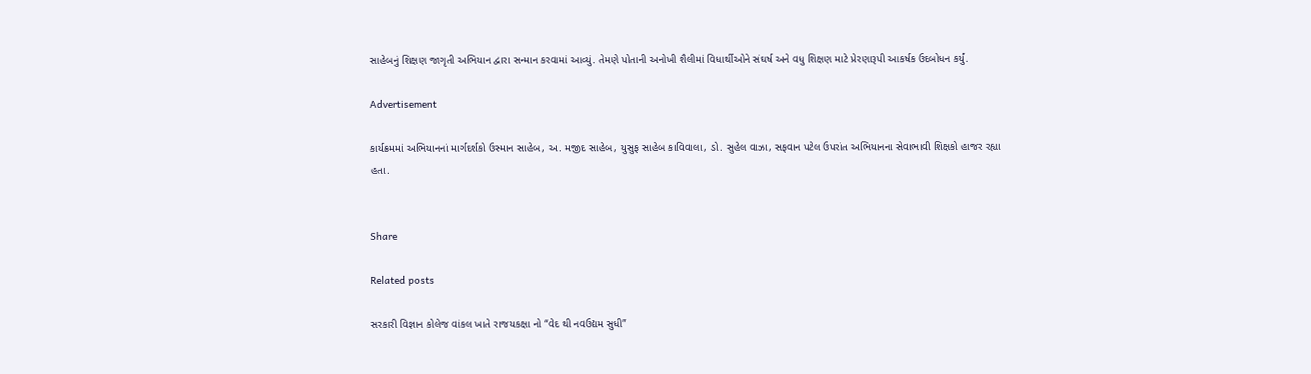સાહેબનું શિક્ષણ જાગૃતી અભિયાન દ્વારા સન્માન કરવામાં આવ્યું. તેમણે પોતાની અનોખી શૈલીમાં વિધાર્થીઓને સંઘર્ષ અને વધુ શિક્ષણ માટે પ્રેરણારૂપી આકર્ષક ઉદબોધન કર્યું.

Advertisement

કાર્યક્રમમાં અભિયાનનાં માર્ગદર્શકો ઉસ્માન સાહેબ, અ. મજીદ સાહેબ, યુસુફ સાહેબ કાવિવાલા, ડો. સુહેલ વાઝા, સફવાન પટેલ ઉપરાંત અભિયાનના સેવાભાવી શિક્ષકો હાજર રહ્યા હતા.


Share

Related posts

સરકારી વિજ્ઞાન કોલેજ વાંકલ ખાતે રાજયકક્ષા નો “વેદ થી નવઉદ્યમ સુધી”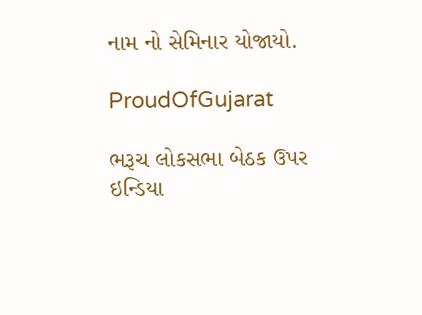નામ નો સેમિનાર યોજાયો.

ProudOfGujarat

ભરૂચ લોકસભા બેઠક ઉપર ઇન્ડિયા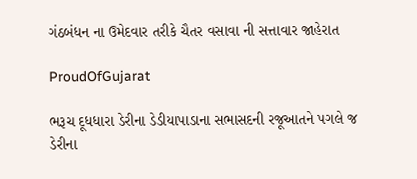ગંઠબંધન ના ઉમેદવાર તરીકે ચૈતર વસાવા ની સત્તાવાર જાહેરાત

ProudOfGujarat

ભરૂચ દૂધધારા ડેરીના ડેડીયાપાડાના સભાસદની રજૂઆતને પગલે જ ડેરીના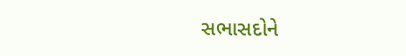સભાસદોને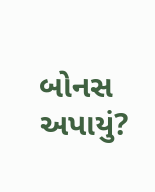બોનસ અપાયું?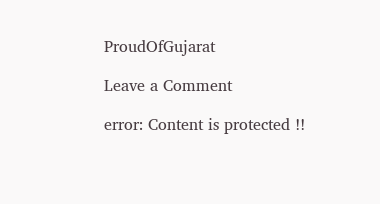ProudOfGujarat

Leave a Comment

error: Content is protected !!